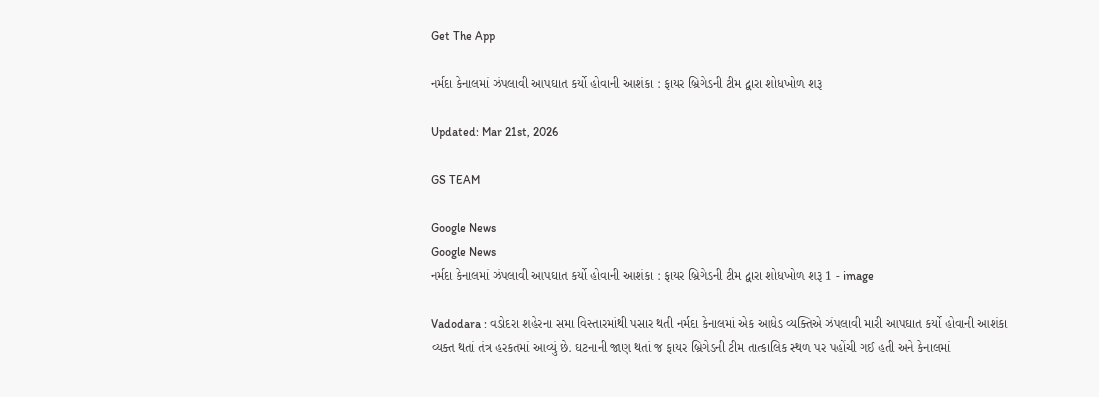Get The App

નર્મદા કેનાલમાં ઝંપલાવી આપઘાત કર્યો હોવાની આશંકા : ફાયર બ્રિગેડની ટીમ દ્વારા શોધખોળ શરૂ

Updated: Mar 21st, 2026

GS TEAM

Google News
Google News
નર્મદા કેનાલમાં ઝંપલાવી આપઘાત કર્યો હોવાની આશંકા : ફાયર બ્રિગેડની ટીમ દ્વારા શોધખોળ શરૂ 1 - image

Vadodara : વડોદરા શહેરના સમા વિસ્તારમાંથી પસાર થતી નર્મદા કેનાલમાં એક આધેડ વ્યક્તિએ ઝંપલાવી મારી આપઘાત કર્યો હોવાની આશંકા વ્યક્ત થતાં તંત્ર હરકતમાં આવ્યું છે. ઘટનાની જાણ થતાં જ ફાયર બ્રિગેડની ટીમ તાત્કાલિક સ્થળ પર પહોંચી ગઈ હતી અને કેનાલમાં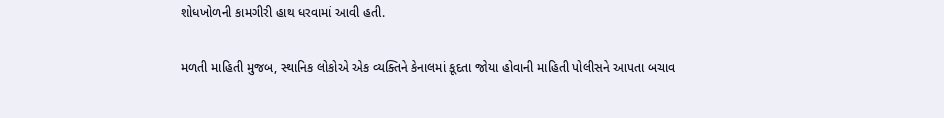શોધખોળની કામગીરી હાથ ધરવામાં આવી હતી.

મળતી માહિતી મુજબ, સ્થાનિક લોકોએ એક વ્યક્તિને કેનાલમાં કૂદતા જોયા હોવાની માહિતી પોલીસને આપતા બચાવ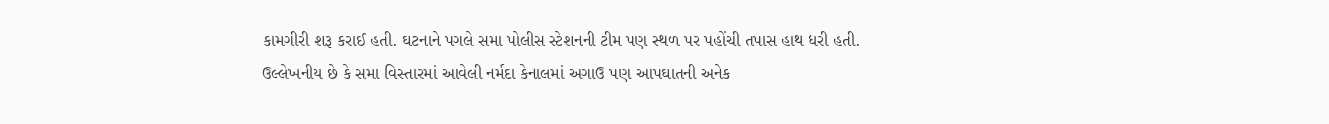કામગીરી શરૂ કરાઈ હતી. ઘટનાને પગલે સમા પોલીસ સ્ટેશનની ટીમ પણ સ્થળ પર પહોંચી તપાસ હાથ ધરી હતી. ઉલ્લેખનીય છે કે સમા વિસ્તારમાં આવેલી નર્મદા કેનાલમાં અગાઉ પણ આપઘાતની અનેક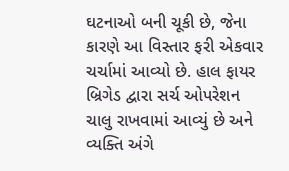ઘટનાઓ બની ચૂકી છે, જેના કારણે આ વિસ્તાર ફરી એકવાર ચર્ચામાં આવ્યો છે. હાલ ફાયર બ્રિગેડ દ્વારા સર્ચ ઓપરેશન ચાલુ રાખવામાં આવ્યું છે અને વ્યક્તિ અંગે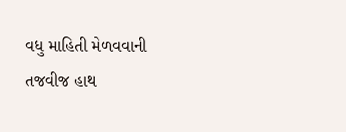વધુ માહિતી મેળવવાની તજવીજ હાથ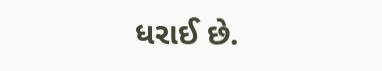ધરાઈ છે.